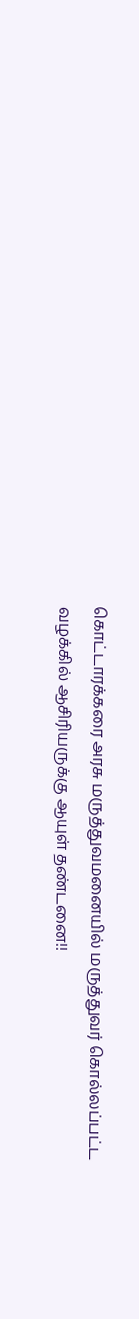கொட்டாரக்கரை அரசு மருத்துவமனையில் மருத்துவர் கொல்லப்பட்ட வழக்கில் ஆசிரியருக்கு ஆயுள் தண்டனை!!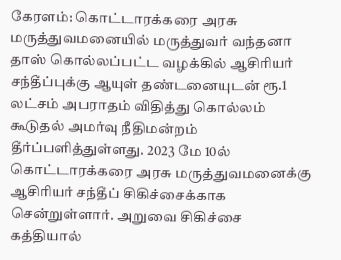கேரளம்: கொட்டாரக்கரை அரசு மருத்துவமனையில் மருத்துவர் வந்தனா தாஸ் கொல்லப்பட்ட வழக்கில் ஆசிரியர் சந்தீப்புக்கு ஆயுள் தண்டனையுடன் ரூ.1 லட்சம் அபராதம் விதித்து கொல்லம் கூடுதல் அமர்வு நீதிமன்றம் தீர்ப்பளித்துள்ளது. 2023 மே 10ல் கொட்டாரக்கரை அரசு மருத்துவமனைக்கு ஆசிரியர் சந்தீப் சிகிச்சைக்காக சென்றுள்ளார். அறுவை சிகிச்சை கத்தியால்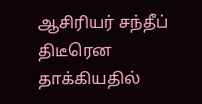ஆசிரியர் சந்தீப் திடீரென தாக்கியதில்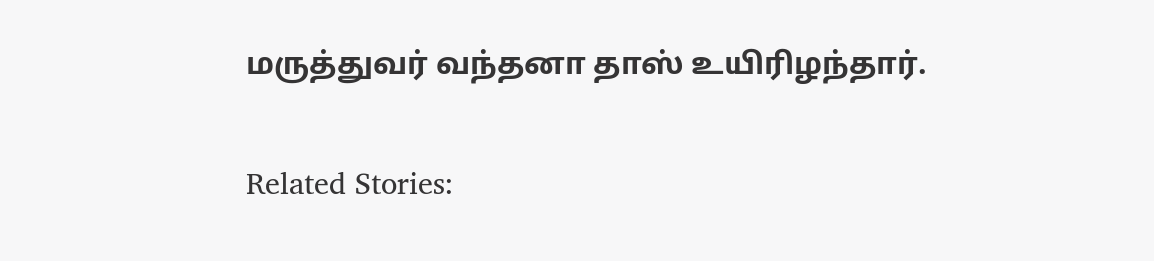மருத்துவர் வந்தனா தாஸ் உயிரிழந்தார்.

Related Stories: